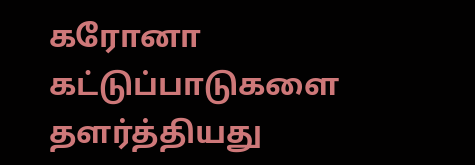கரோனா கட்டுப்பாடுகளை தளர்த்தியது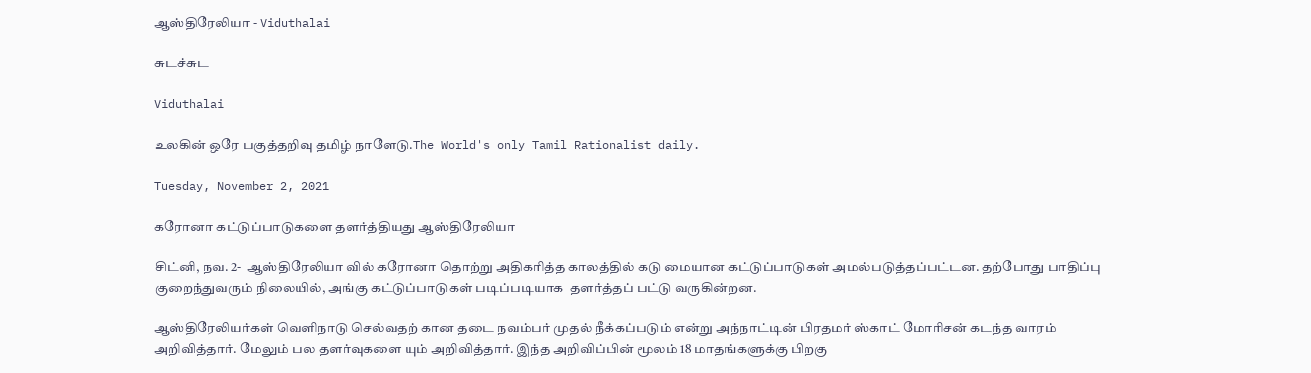ஆஸ்திரேலியா - Viduthalai

சுடச்சுட

Viduthalai

உலகின் ஒரே பகுத்தறிவு தமிழ் நாளேடு.The World's only Tamil Rationalist daily.

Tuesday, November 2, 2021

கரோனா கட்டுப்பாடுகளை தளர்த்தியது ஆஸ்திரேலியா

சிட்னி, நவ. 2-  ஆஸ்திரேலியா வில் கரோனா தொற்று அதிகரித்த காலத்தில் கடு மையான கட்டுப்பாடுகள் அமல்படுத்தப்பட்டன. தற்போது பாதிப்பு குறைந்துவரும் நிலையில், அங்கு கட்டுப்பாடுகள் படிப்படியாக  தளர்த்தப் பட்டு வருகின்றன.

ஆஸ்திரேலியர்கள் வெளிநாடு செல்வதற் கான தடை நவம்பர் முதல் நீக்கப்படும் என்று அந்நாட்டின் பிரதமர் ஸ்காட் மோரிசன் கடந்த வாரம் அறிவித்தார். மேலும் பல தளர்வுகளை யும் அறிவித்தார். இந்த அறிவிப்பின் மூலம் 18 மாதங்களுக்கு பிறகு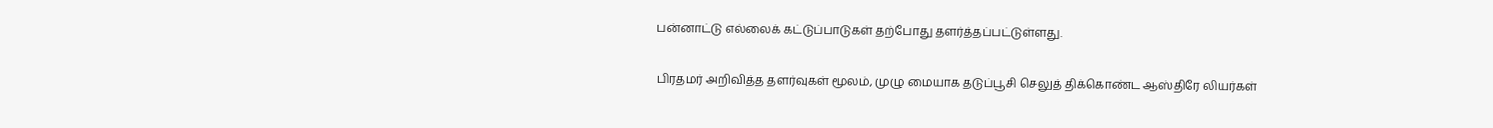பன்னாட்டு எல்லைக் கட்டுப்பாடுகள் தற்போது தளர்த்தப்பட்டுள்ளது.

பிரதமர் அறிவித்த தளர்வுகள் மூலம், முழு மையாக தடுப்பூசி செலுத் திக்கொண்ட ஆஸ்திரே லியர்கள்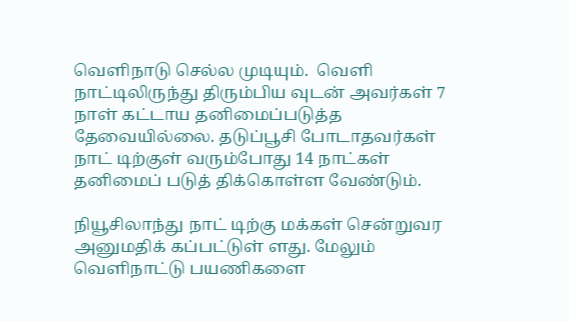வெளிநாடு செல்ல முடியும்.  வெளி நாட்டிலிருந்து திரும்பிய வுடன் அவர்கள் 7 நாள் கட்டாய தனிமைப்படுத்த தேவையில்லை. தடுப்பூசி போடாதவர்கள் நாட் டிற்குள் வரும்போது 14 நாட்கள் தனிமைப் படுத் திக்கொள்ள வேண்டும்.

நியூசிலாந்து நாட் டிற்கு மக்கள் சென்றுவர அனுமதிக் கப்பட்டுள் ளது. மேலும் வெளிநாட்டு பயணிகளை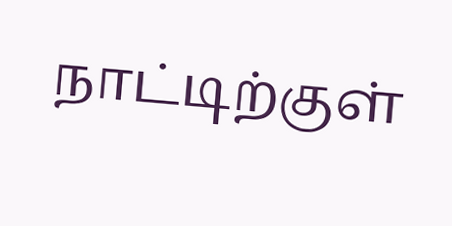நாட்டிற்குள்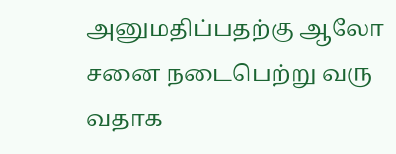அனுமதிப்பதற்கு ஆலோ சனை நடைபெற்று வரு வதாக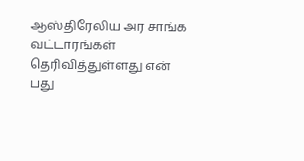ஆஸ்திரேலிய அர சாங்க வட்டாரங்கள் தெரிவித்துள்ளது என் பது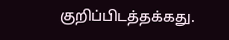குறிப்பிடத்தக்கது.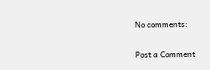No comments:

Post a Comment